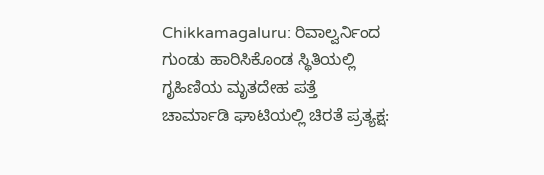Chikkamagaluru: ರಿವಾಲ್ವರ್ನಿಂದ ಗುಂಡು ಹಾರಿಸಿಕೊಂಡ ಸ್ಥಿತಿಯಲ್ಲಿ ಗೃಹಿಣಿಯ ಮೃತದೇಹ ಪತ್ತೆ
ಚಾರ್ಮಾಡಿ ಘಾಟಿಯಲ್ಲಿ ಚಿರತೆ ಪ್ರತ್ಯಕ್ಷ: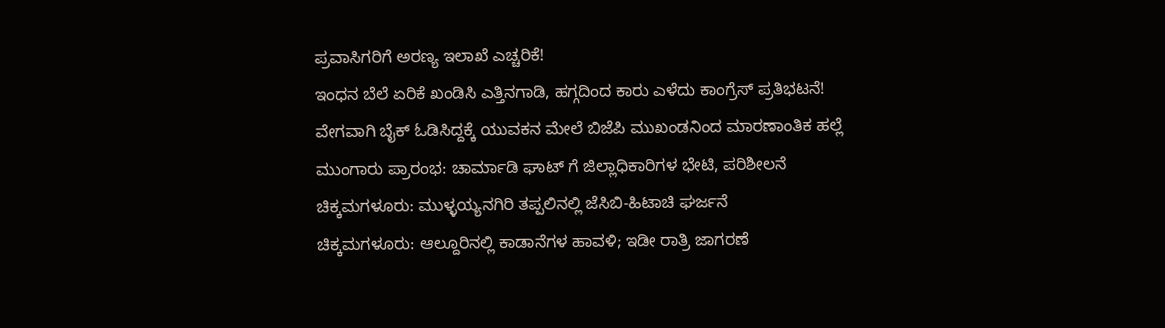ಪ್ರವಾಸಿಗರಿಗೆ ಅರಣ್ಯ ಇಲಾಖೆ ಎಚ್ಚರಿಕೆ!
ಇಂಧನ ಬೆಲೆ ಏರಿಕೆ ಖಂಡಿಸಿ ಎತ್ತಿನಗಾಡಿ, ಹಗ್ಗದಿಂದ ಕಾರು ಎಳೆದು ಕಾಂಗ್ರೆಸ್ ಪ್ರತಿಭಟನೆ!
ವೇಗವಾಗಿ ಬೈಕ್ ಓಡಿಸಿದ್ದಕ್ಕೆ ಯುವಕನ ಮೇಲೆ ಬಿಜೆಪಿ ಮುಖಂಡನಿಂದ ಮಾರಣಾಂತಿಕ ಹಲ್ಲೆ
ಮುಂಗಾರು ಪ್ರಾರಂಭ: ಚಾರ್ಮಾಡಿ ಘಾಟ್ ಗೆ ಜಿಲ್ಲಾಧಿಕಾರಿಗಳ ಭೇಟಿ, ಪರಿಶೀಲನೆ
ಚಿಕ್ಕಮಗಳೂರು: ಮುಳ್ಳಯ್ಯನಗಿರಿ ತಪ್ಪಲಿನಲ್ಲಿ ಜೆಸಿಬಿ-ಹಿಟಾಚಿ ಘರ್ಜನೆ
ಚಿಕ್ಕಮಗಳೂರು: ಆಲ್ದೂರಿನಲ್ಲಿ ಕಾಡಾನೆಗಳ ಹಾವಳಿ; ಇಡೀ ರಾತ್ರಿ ಜಾಗರಣೆ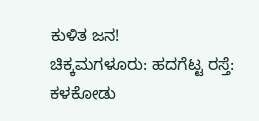ಕುಳಿತ ಜನ!
ಚಿಕ್ಕಮಗಳೂರು: ಹದಗೆಟ್ಟ ರಸ್ತೆ: ಕಳಕೋಡು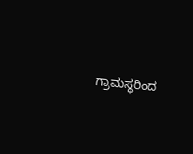ಗ್ರಾಮಸ್ಥರಿಂದ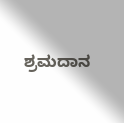ಶ್ರಮದಾನ